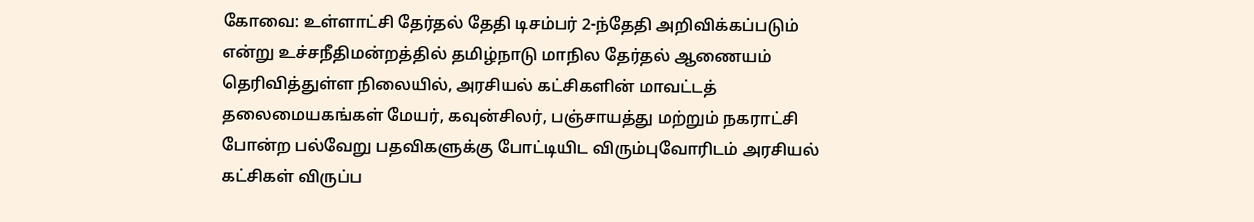கோவை: உள்ளாட்சி தேர்தல் தேதி டிசம்பர் 2-ந்தேதி அறிவிக்கப்படும் என்று உச்சநீதிமன்றத்தில் தமிழ்நாடு மாநில தேர்தல் ஆணையம் தெரிவித்துள்ள நிலையில், அரசியல் கட்சிகளின் மாவட்டத் தலைமையகங்கள் மேயர், கவுன்சிலர், பஞ்சாயத்து மற்றும் நகராட்சி போன்ற பல்வேறு பதவிகளுக்கு போட்டியிட விரும்புவோரிடம் அரசியல் கட்சிகள் விருப்ப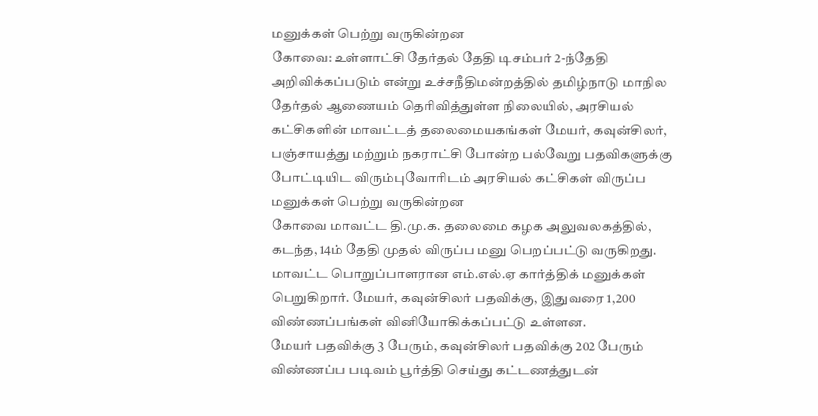மனுக்கள் பெற்று வருகின்றன
கோவை: உள்ளாட்சி தேர்தல் தேதி டிசம்பர் 2-ந்தேதி அறிவிக்கப்படும் என்று உச்சநீதிமன்றத்தில் தமிழ்நாடு மாநில தேர்தல் ஆணையம் தெரிவித்துள்ள நிலையில், அரசியல் கட்சிகளின் மாவட்டத் தலைமையகங்கள் மேயர், கவுன்சிலர், பஞ்சாயத்து மற்றும் நகராட்சி போன்ற பல்வேறு பதவிகளுக்கு போட்டியிட விரும்புவோரிடம் அரசியல் கட்சிகள் விருப்ப மனுக்கள் பெற்று வருகின்றன
கோவை மாவட்ட தி.மு.க. தலைமை கழக அலுவலகத்தில், கடந்த, 14ம் தேதி முதல் விருப்ப மனு பெறப்பட்டு வருகிறது. மாவட்ட பொறுப்பாளரான எம்.எல்.ஏ கார்த்திக் மனுக்கள் பெறுகிறார். மேயர், கவுன்சிலர் பதவிக்கு, இதுவரை 1,200 விண்ணப்பங்கள் வினியோகிக்கப்பட்டு உள்ளன.
மேயர் பதவிக்கு 3 பேரும், கவுன்சிலர் பதவிக்கு 202 பேரும் விண்ணப்ப படிவம் பூர்த்தி செய்து கட்டணத்துடன்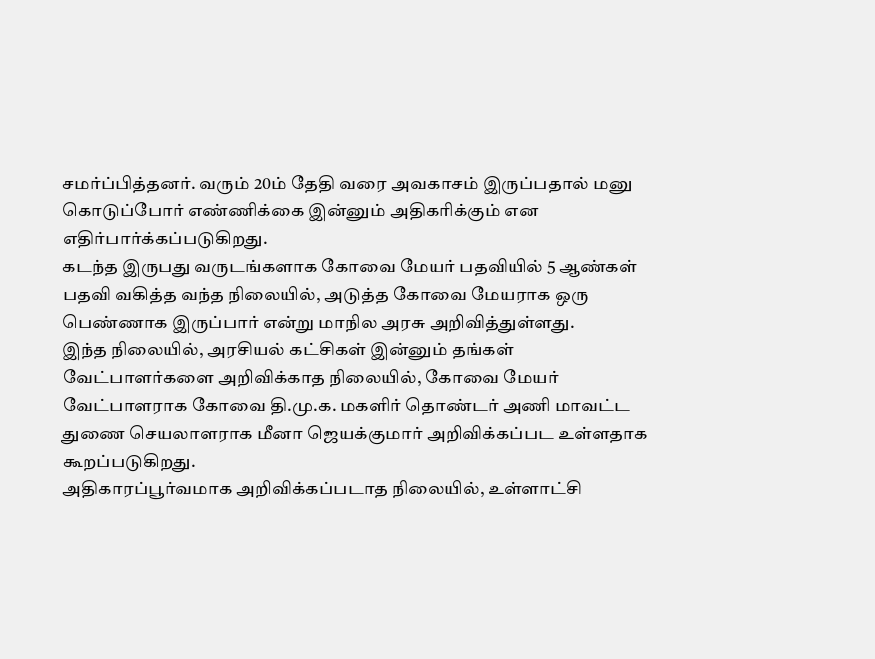சமர்ப்பித்தனர். வரும் 20ம் தேதி வரை அவகாசம் இருப்பதால் மனு கொடுப்போர் எண்ணிக்கை இன்னும் அதிகரிக்கும் என எதிர்பார்க்கப்படுகிறது.
கடந்த இருபது வருடங்களாக கோவை மேயர் பதவியில் 5 ஆண்கள் பதவி வகித்த வந்த நிலையில், அடுத்த கோவை மேயராக ஒரு பெண்ணாக இருப்பார் என்று மாநில அரசு அறிவித்துள்ளது.
இந்த நிலையில், அரசியல் கட்சிகள் இன்னும் தங்கள் வேட்பாளர்களை அறிவிக்காத நிலையில், கோவை மேயர் வேட்பாளராக கோவை தி.மு.க. மகளிர் தொண்டர் அணி மாவட்ட துணை செயலாளராக மீனா ஜெயக்குமார் அறிவிக்கப்பட உள்ளதாக கூறப்படுகிறது.
அதிகாரப்பூர்வமாக அறிவிக்கப்படாத நிலையில், உள்ளாட்சி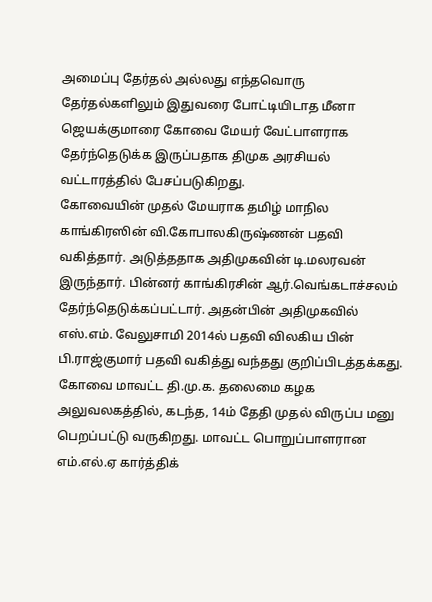அமைப்பு தேர்தல் அல்லது எந்தவொரு தேர்தல்களிலும் இதுவரை போட்டியிடாத மீனா ஜெயக்குமாரை கோவை மேயர் வேட்பாளராக தேர்ந்தெடுக்க இருப்பதாக திமுக அரசியல் வட்டாரத்தில் பேசப்படுகிறது.
கோவையின் முதல் மேயராக தமிழ் மாநில காங்கிரஸின் வி.கோபாலகிருஷ்ணன் பதவி வகித்தார். அடுத்ததாக அதிமுகவின் டி.மலரவன் இருந்தார். பின்னர் காங்கிரசின் ஆர்.வெங்கடாச்சலம் தேர்ந்தெடுக்கப்பட்டார். அதன்பின் அதிமுகவில் எஸ்.எம். வேலுசாமி 2014ல் பதவி விலகிய பின் பி.ராஜ்குமார் பதவி வகித்து வந்தது குறிப்பிடத்தக்கது.
கோவை மாவட்ட தி.மு.க. தலைமை கழக அலுவலகத்தில், கடந்த, 14ம் தேதி முதல் விருப்ப மனு பெறப்பட்டு வருகிறது. மாவட்ட பொறுப்பாளரான எம்.எல்.ஏ கார்த்திக்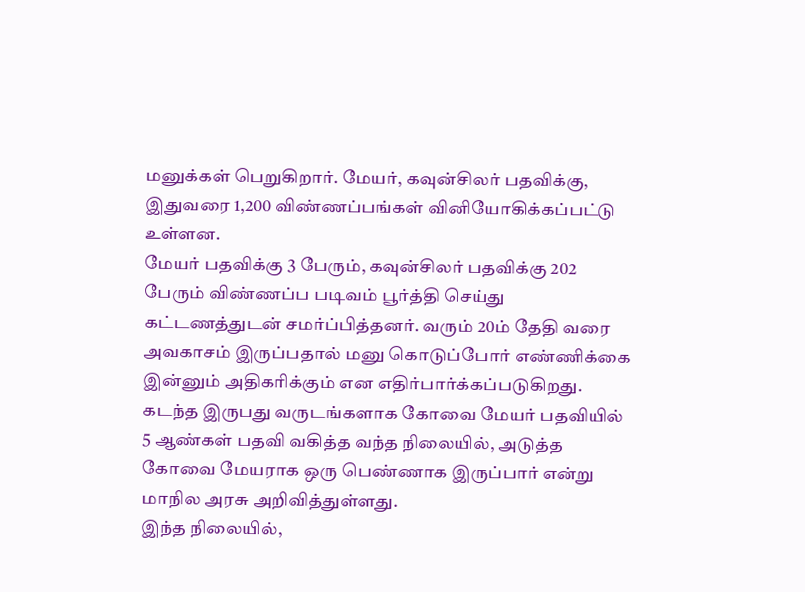மனுக்கள் பெறுகிறார். மேயர், கவுன்சிலர் பதவிக்கு, இதுவரை 1,200 விண்ணப்பங்கள் வினியோகிக்கப்பட்டு உள்ளன.
மேயர் பதவிக்கு 3 பேரும், கவுன்சிலர் பதவிக்கு 202 பேரும் விண்ணப்ப படிவம் பூர்த்தி செய்து கட்டணத்துடன் சமர்ப்பித்தனர். வரும் 20ம் தேதி வரை அவகாசம் இருப்பதால் மனு கொடுப்போர் எண்ணிக்கை இன்னும் அதிகரிக்கும் என எதிர்பார்க்கப்படுகிறது.
கடந்த இருபது வருடங்களாக கோவை மேயர் பதவியில் 5 ஆண்கள் பதவி வகித்த வந்த நிலையில், அடுத்த கோவை மேயராக ஒரு பெண்ணாக இருப்பார் என்று மாநில அரசு அறிவித்துள்ளது.
இந்த நிலையில்,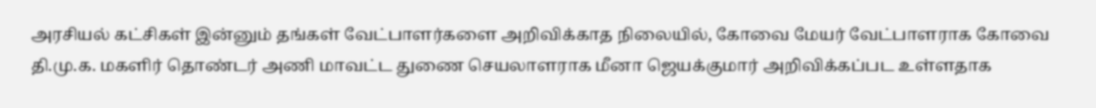அரசியல் கட்சிகள் இன்னும் தங்கள் வேட்பாளர்களை அறிவிக்காத நிலையில், கோவை மேயர் வேட்பாளராக கோவை தி.மு.க. மகளிர் தொண்டர் அணி மாவட்ட துணை செயலாளராக மீனா ஜெயக்குமார் அறிவிக்கப்பட உள்ளதாக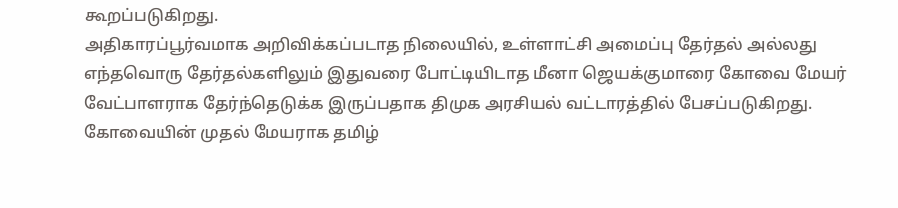கூறப்படுகிறது.
அதிகாரப்பூர்வமாக அறிவிக்கப்படாத நிலையில், உள்ளாட்சி அமைப்பு தேர்தல் அல்லது எந்தவொரு தேர்தல்களிலும் இதுவரை போட்டியிடாத மீனா ஜெயக்குமாரை கோவை மேயர் வேட்பாளராக தேர்ந்தெடுக்க இருப்பதாக திமுக அரசியல் வட்டாரத்தில் பேசப்படுகிறது.
கோவையின் முதல் மேயராக தமிழ்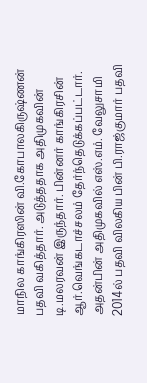மாநில காங்கிரஸின் வி.கோபாலகிருஷ்ணன் பதவி வகித்தார். அடுத்ததாக அதிமுகவின் டி.மலரவன் இருந்தார். பின்னர் காங்கிரசின் ஆர்.வெங்கடாச்சலம் தேர்ந்தெடுக்கப்பட்டார். அதன்பின் அதிமுகவில் எஸ்.எம். வேலுசாமி 2014ல் பதவி விலகிய பின் பி.ராஜ்குமார் பதவி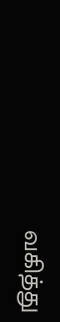வகித்து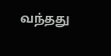வந்தது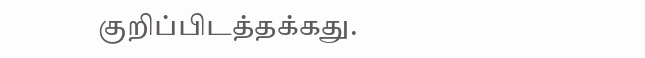குறிப்பிடத்தக்கது.